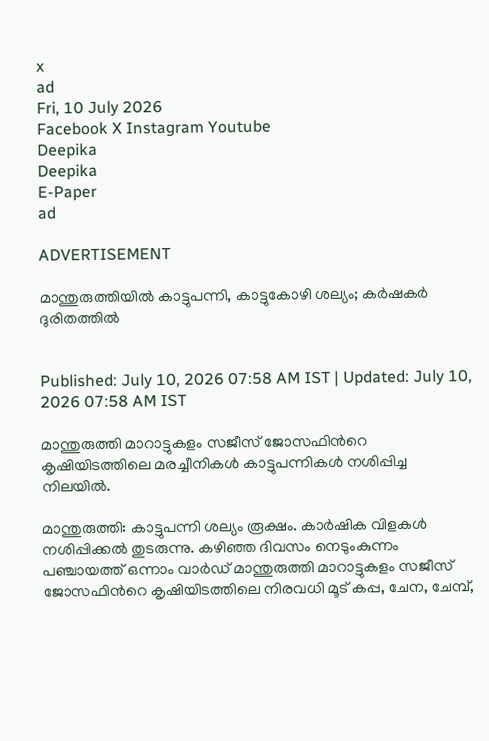x
ad
Fri, 10 July 2026
Facebook X Instagram Youtube
Deepika
Deepika
E-Paper
ad

ADVERTISEMENT

മാന്തുരുത്തിയിൽ കാട്ടുപന്നി, കാട്ടുകോഴി ശല്യം; കർഷകർ ദുരിതത്തിൽ


Published: July 10, 2026 07:58 AM IST | Updated: July 10, 2026 07:58 AM IST

മാന്തുരുത്തി മാറാട്ടുകളം സജീസ് ജോസഫിന്‍റെ കൃഷിയിടത്തിലെ മരച്ചീനികൾ കാട്ടുപന്നികൾ നശിപ്പിച്ച നിലയിൽ.

മാന്തുരുത്തി: കാട്ടുപന്നി ശല്യം രൂക്ഷം. കാർഷിക വിളകൾ നശിപ്പിക്കൽ തുടരുന്നു. കഴിഞ്ഞ ദിവസം നെടുംകുന്നം പഞ്ചായത്ത് ഒന്നാം വാർഡ് മാന്തുരുത്തി മാറാട്ടുകളം സജീസ് ജോസഫിന്‍റെ കൃഷിയിടത്തിലെ നിരവധി മൂട് കപ്പ, ചേന, ചേമ്പ്,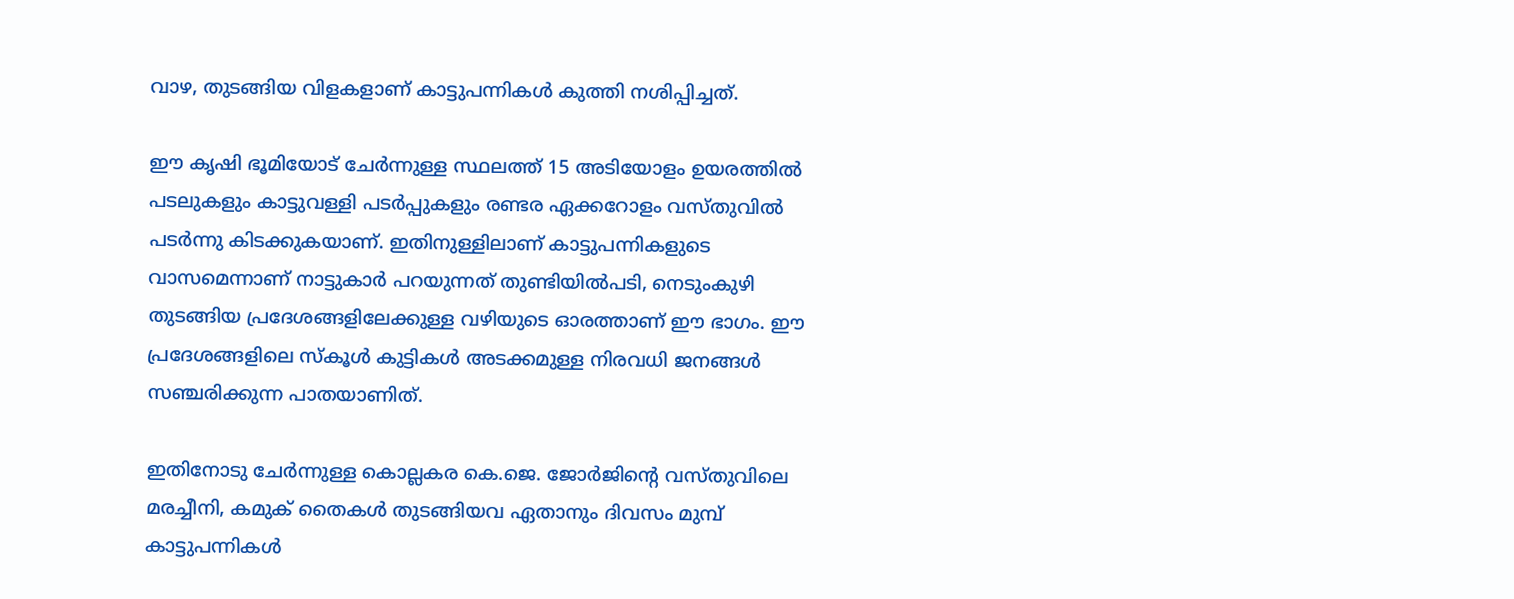വാഴ, തുടങ്ങിയ വിളകളാണ് കാട്ടുപന്നികൾ കുത്തി നശിപ്പിച്ചത്.

ഈ കൃഷി ഭൂമിയോട് ചേർന്നുള്ള സ്ഥലത്ത് 15 അടിയോളം ഉയരത്തിൽ പടലുകളും കാട്ടുവള്ളി പടർപ്പുകളും രണ്ടര ഏക്കറോളം വസ്തുവിൽ പടർന്നു കിടക്കുകയാണ്. ഇതിനുള്ളിലാണ് കാട്ടുപന്നികളുടെ വാസമെന്നാണ് നാട്ടുകാർ പറയുന്നത് തുണ്ടിയിൽപടി, നെടുംകുഴി തുടങ്ങിയ പ്രദേശങ്ങളിലേക്കുള്ള വഴിയുടെ ഓരത്താണ് ഈ ഭാഗം. ഈ പ്രദേശങ്ങളിലെ സ്കൂൾ കുട്ടികൾ അടക്കമുള്ള നിരവധി ജനങ്ങൾ സഞ്ചരിക്കുന്ന പാതയാണിത്.

ഇതിനോടു ചേർന്നുള്ള കൊല്ലകര കെ.ജെ. ജോർജിന്‍റെ വസ്തുവിലെ മരച്ചീനി, കമുക് തൈകൾ തുടങ്ങിയവ ഏതാനും ദിവസം മുമ്പ് കാട്ടുപന്നികൾ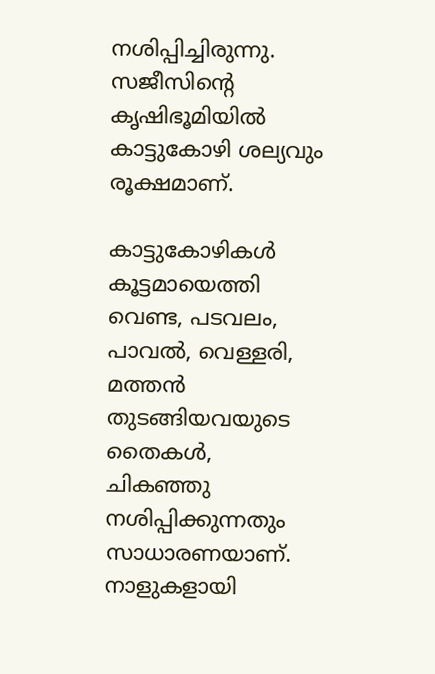നശിപ്പിച്ചിരുന്നു. സജീസിന്‍റെ കൃഷിഭൂമിയിൽ കാട്ടുകോഴി ശല്യവും രൂക്ഷമാണ്.

കാട്ടുകോഴികൾ കൂട്ടമായെത്തി വെണ്ട, പടവലം, പാവൽ, വെള്ളരി, മത്തൻ തുടങ്ങിയവയുടെ തൈകൾ, ചികഞ്ഞു നശിപ്പിക്കുന്നതും സാധാരണയാണ്. നാളുകളായി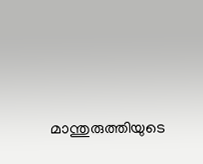മാന്തുരുത്തിയുടെ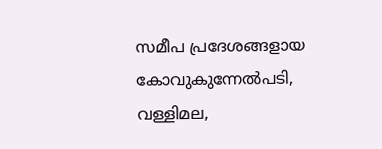സമീപ പ്രദേശങ്ങളായ കോവുകുന്നേൽപടി, വള്ളിമല,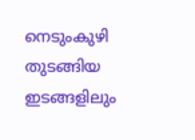നെടുംകുഴി തുടങ്ങിയ ഇടങ്ങളിലും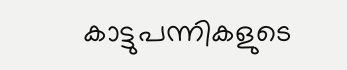കാട്ടുപന്നികളുടെ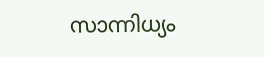സാന്നിധ്യം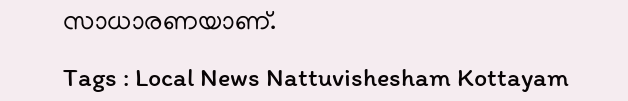സാധാരണയാണ്.

Tags : Local News Nattuvishesham Kottayam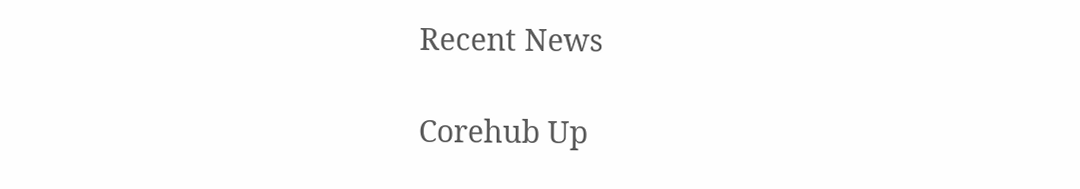Recent News

Corehub Up